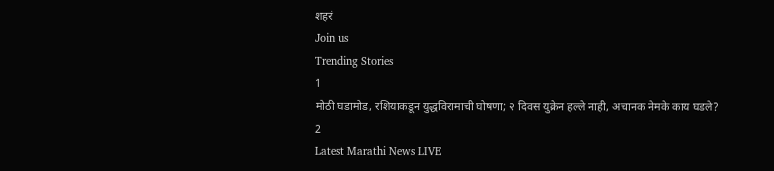शहरं
Join us
Trending Stories
1
मोठी घडामोड, रशियाकडून युद्धविरामाची घोषणा; २ दिवस युक्रेन हल्ले नाही, अचानक नेमके काय घडले?
2
Latest Marathi News LIVE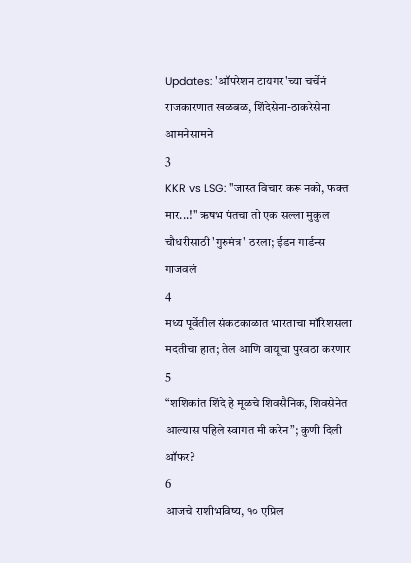Updates: 'ऑपरेशन टायगर'च्या चर्चेनं राजकारणात खळबळ, शिंदेसेना-ठाकरेसेना आमनेसामने
3
KKR vs LSG: "जास्त विचार करू नको, फक्त मार...!" ऋषभ पंतचा तो एक सल्ला मुकुल चौधरीसाठी 'गुरुमंत्र' ठरला; ईडन गार्डन्स गाजवलं
4
मध्य पूर्वेतील संकटकाळात भारताचा मॉरिशसला मदतीचा हात; तेल आणि वायूचा पुरवठा करणार
5
“शशिकांत शिंदे हे मूळचे शिवसैनिक, शिवसेनेत आल्यास पहिले स्वागत मी करेन”; कुणी दिली ऑफर?
6
आजचे राशीभविष्य, १० एप्रिल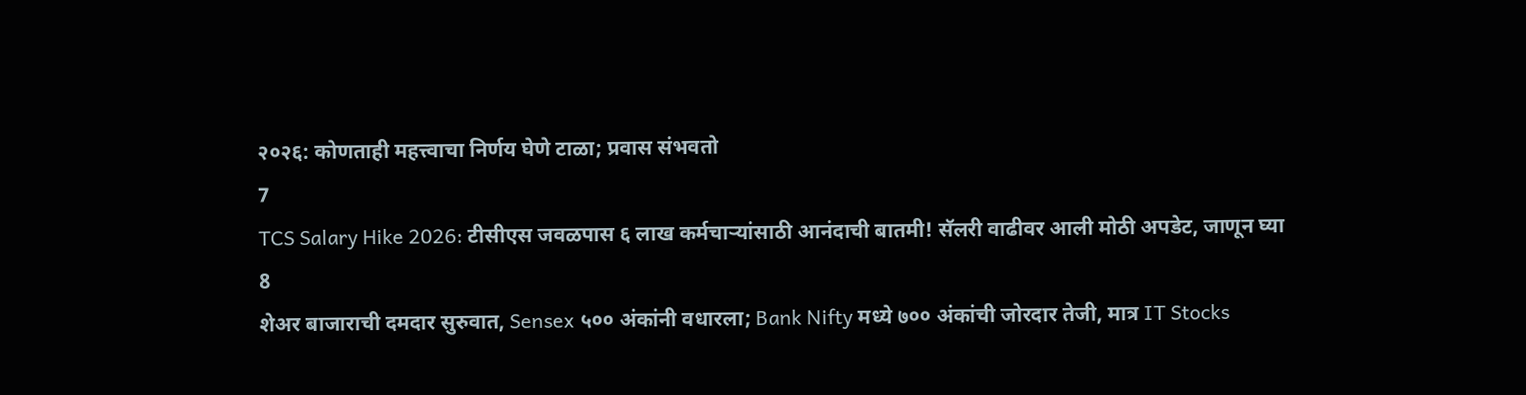२०२६: कोणताही महत्त्वाचा निर्णय घेणे टाळा; प्रवास संभवतो
7
TCS Salary Hike 2026: टीसीएस जवळपास ६ लाख कर्मचाऱ्यांसाठी आनंदाची बातमी! सॅलरी वाढीवर आली मोठी अपडेट, जाणून घ्या
8
शेअर बाजाराची दमदार सुरुवात, Sensex ५०० अंकांनी वधारला; Bank Nifty मध्ये ७०० अंकांची जोरदार तेजी, मात्र IT Stocks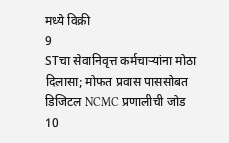मध्ये विक्री
9
STचा सेवानिवृत्त कर्मचाऱ्यांना मोठा दिलासा; मोफत प्रवास पाससोबत डिजिटल NCMC प्रणालीची जोड
10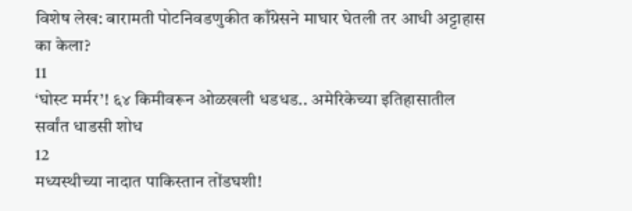विशेष लेख: बारामती पोटनिवडणुकीत काँग्रेसने माघार घेतली तर आधी अट्टाहास का केला?
11
‘घोस्ट मर्मर’! ६४ किमीवरून ओळखली धडधड.. अमेरिकेच्या इतिहासातील सर्वांत धाडसी शोध
12
मध्यस्थीच्या नादात पाकिस्तान तोंडघशी!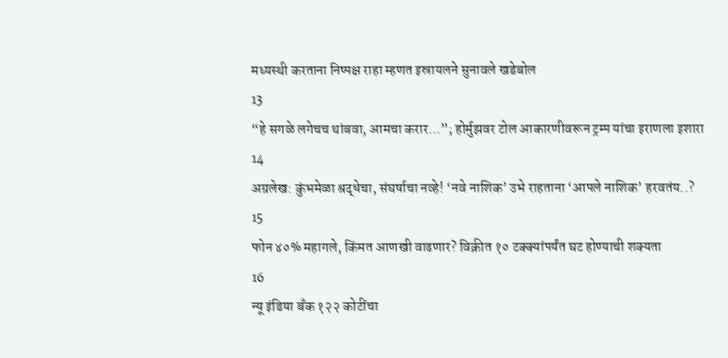मध्यस्थी करताना निष्पक्ष राहा म्हणत इस्रायलने सुनावले खडेबोल
13
“हे सगळे लगेचच थांबवा, आमचा करार...”; होर्मुझवर टोल आकारणीवरून ट्रम्प यांचा इराणला इशारा
14
अग्रलेख: कुंभमेळा श्रद्धेचा, संघर्षाचा नव्हे! ‘नवे नाशिक’ उभे राहताना ‘आपले नाशिक’ हरवतंय..?
15
फोन ४०% महागले, किंमत आणखी वाढणार? विक्रीत १० टक्क्यांपर्यंत घट होण्याची शक्यता
16
न्यू इंडिया बँक १२२ कोटींचा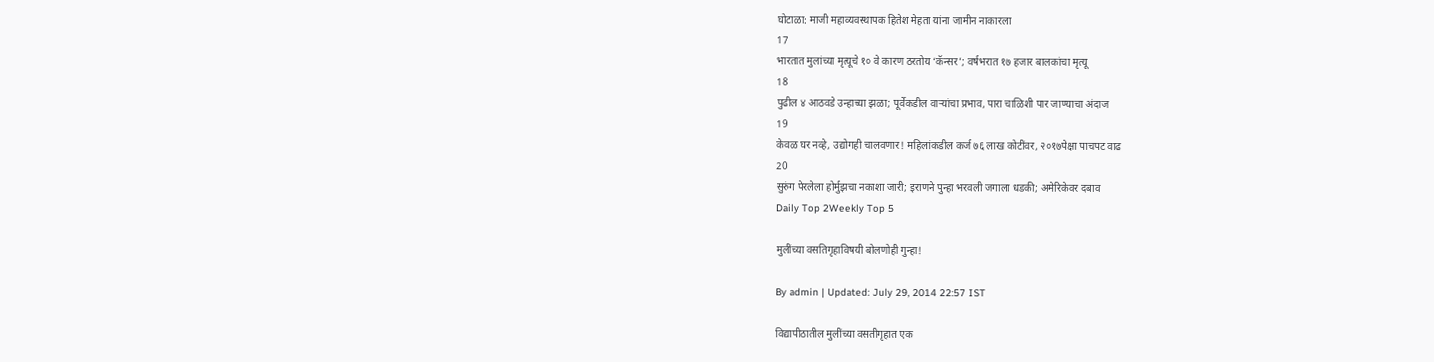घोटाळा: माजी महाव्यवस्थापक हितेश मेहता यांना जामीन नाकारला
17
भारतात मुलांच्या मृत्यूचे १० वे कारण ठरतोय ‘कॅन्सर’; वर्षभरात १७ हजार बालकांचा मृत्यू
18
पुढील ४ आठवडे उन्हाच्या झळा; पूर्वेकडील वाऱ्यांचा प्रभाव, पारा चाळिशी पार जाण्याचा अंदाज
19
केवळ घर नव्हे, उद्योगही चालवणार! महिलांकडील कर्ज ७६ लाख कोटींवर, २०१७पेक्षा पाचपट वाढ
20
सुरुंग पेरलेला होर्मुझचा नकाशा जारी; इराणने पुन्हा भरवली जगाला धडकी; अमेरिकेवर दबाव
Daily Top 2Weekly Top 5

मुलींच्या वसतिगृहाविषयी बोलणोही गुन्हा!

By admin | Updated: July 29, 2014 22:57 IST

विद्यापीठातील मुलींच्या वसतीगृहात एक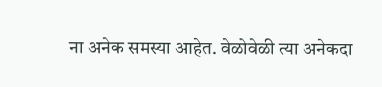ना अनेक समस्या आहेत. वेळोवेळी त्या अनेकदा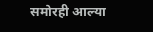समोरही आल्या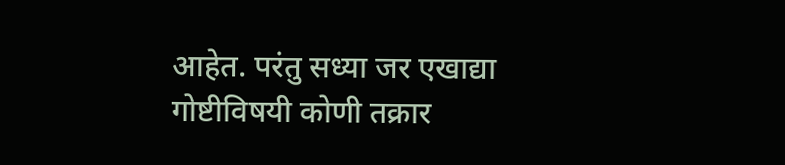आहेत. परंतु सध्या जर एखाद्या गोष्टीविषयी कोणी तक्रार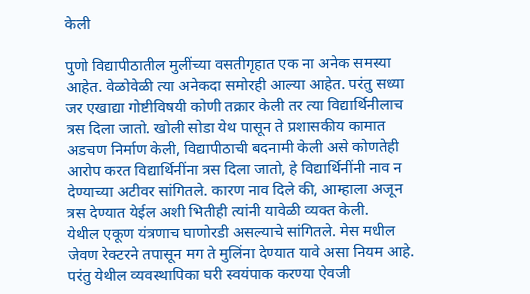केली

पुणो विद्यापीठातील मुलींच्या वसतीगृहात एक ना अनेक समस्या आहेत. वेळोवेळी त्या अनेकदा समोरही आल्या आहेत. परंतु सध्या जर एखाद्या गोष्टीविषयी कोणी तक्रार केली तर त्या विद्यार्थिनीलाच त्रस दिला जातो. खोली सोडा येथ पासून ते प्रशासकीय कामात अडचण निर्माण केली, विद्यापीठाची बदनामी केली असे कोणतेही आरोप करत विद्यार्थिनींना त्रस दिला जातो, हे विद्यार्थिनींनी नाव न देण्याच्या अटीवर सांगितले. कारण नाव दिले की, आम्हाला अजून त्रस देण्यात येईल अशी भितीही त्यांनी यावेळी व्यक्त केली.
येथील एकूण यंत्रणाच घाणोरडी असल्याचे सांगितले. मेस मधील जेवण रेक्टरने तपासून मग ते मुलिंना देण्यात यावे असा नियम आहे. परंतु येथील व्यवस्थापिका घरी स्वयंपाक करण्या ऐवजी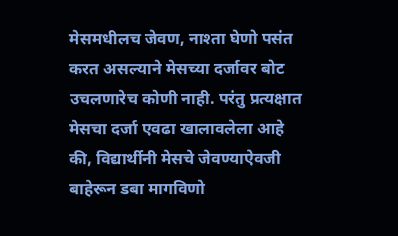मेसमधीलच जेवण, नाश्ता घेणो पसंत करत असल्याने मेसच्या दर्जावर बोट उचलणारेच कोणी नाही. परंतु प्रत्यक्षात मेसचा दर्जा एवढा खालावलेला आहे की, विद्यार्थीनी मेसचे जेवण्याऐवजी बाहेरून डबा मागविणो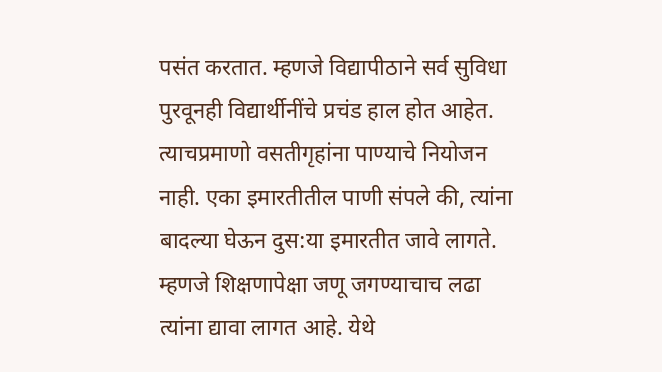पसंत करतात. म्हणजे विद्यापीठाने सर्व सुविधा पुरवूनही विद्यार्थीनींचे प्रचंड हाल होत आहेत. त्याचप्रमाणो वसतीगृहांना पाण्याचे नियोजन नाही. एका इमारतीतील पाणी संपले की, त्यांना बादल्या घेऊन दुस:या इमारतीत जावे लागते. म्हणजे शिक्षणापेक्षा जणू जगण्याचाच लढा त्यांना द्यावा लागत आहे. येथे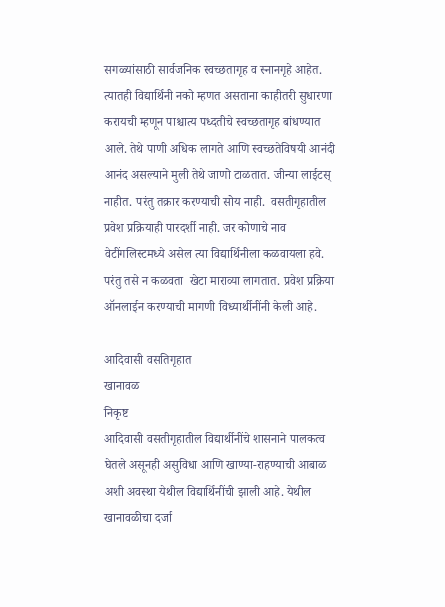सगळ्यांसाठी सार्वजनिक स्वच्छतागृह व स्नानगृहे आहेत. त्यातही विद्यार्थिनी नको म्हणत असताना काहीतरी सुधारणा करायची म्हणून पाश्चात्य पध्दतीचे स्वच्छतागृह बांधण्यात आले. तेथे पाणी अधिक लागते आणि स्वच्छतेविषयी आनंदी आनंद असल्याने मुली तेथे जाणो टाळतात. जीन्या लाईटस् नाहीत. परंतु तक्रार करण्याची सोय नाही.  वसतीगृहातील प्रवेश प्रक्रियाही पारदर्शी नाही. जर कोणाचे नाव वेटींगलिस्टमध्ये असेल त्या विद्यार्थिनीला कळवायला हवे. परंतु तसे न कळवता  खेटा माराव्या लागतात. प्रवेश प्रक्रिया ऑनलाईन करण्याची मागणी विध्यार्थीनींनी केली आहे.

आदिवासी वसतिगृहात
खानावळ
निकृष्ट
आदिवासी वसतीगृहातील विद्यार्थीनींचे शासनाने पालकत्व घेतले असूनही असुविधा आणि खाण्या-राहण्याची आबाळ अशी अवस्था येथील विद्यार्थिनींची झाली आहे. येथील खानावळीचा दर्जा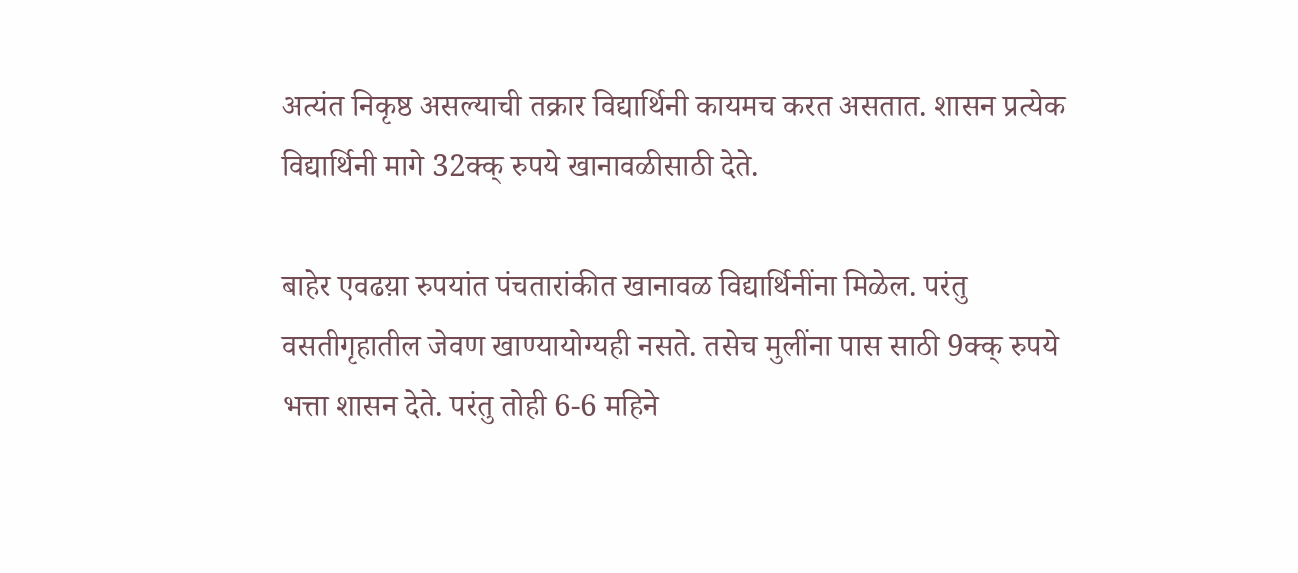अत्यंत निकृष्ठ असल्याची तक्रार विद्यार्थिनी कायमच करत असतात. शासन प्रत्येक विद्यार्थिनी मागे 32क्क् रुपये खानावळीसाठी देते.

बाहेर एवढय़ा रुपयांत पंचतारांकीत खानावळ विद्यार्थिनींना मिळेल. परंतु वसतीगृहातील जेवण खाण्यायोग्यही नसते. तसेच मुलींना पास साठी 9क्क् रुपये भत्ता शासन देते. परंतु तोही 6-6 महिने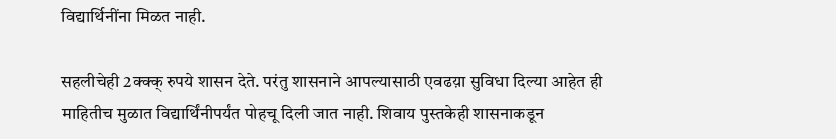विद्यार्थिनींना मिळत नाही.

सहलीचेही 2क्क्क् रुपये शासन देते. परंतु शासनाने आपल्यासाठी एवढय़ा सुविधा दिल्या आहेत ही माहितीच मुळात विद्यार्थिंनीपर्यंत पोहचू दिली जात नाही. शिवाय पुस्तकेही शासनाकडून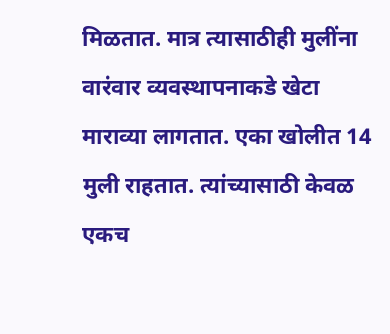मिळतात. मात्र त्यासाठीही मुलींना वारंवार व्यवस्थापनाकडे खेटा माराव्या लागतात. एका खोलीत 14 मुली राहतात. त्यांच्यासाठी केवळ एकच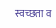स्वच्छता व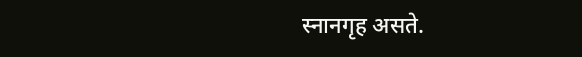स्नानगृह असते.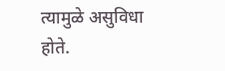त्यामुळे असुविधा होते.